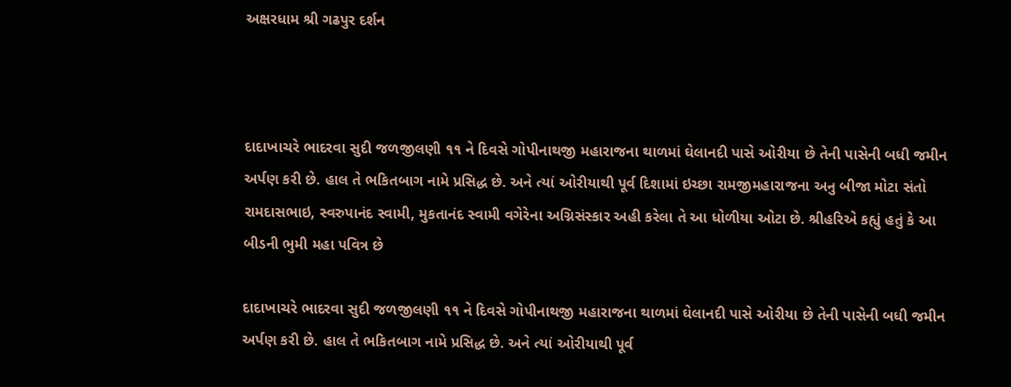અક્ષરધામ શ્રી ગઢપુર દર્શન



દાદાખાચરે ભાદરવા સુદી જળજીલણી ૧૧ ને દિવસે ગોપીનાથજી મહારાજના થાળમાં ઘેલાનદી પાસે ઓરીયા છે તેની પાસેની બધી જમીન અર્પણ કરી છે. હાલ તે ભકિતબાગ નામે પ્રસિદ્ધ છે. અને ત્‍યાં ઓરીયાથી પૂર્વ દિશામાં ઇચ્‍છા રામજીમહારાજના અનુ બીજા મોટા સંતો રામદાસભાઇ, સ્‍વરુપાનંદ સ્‍વામી, મુકતાનંદ સ્‍વામી વગેરેના અગ્નિસંસ્‍કાર અહી કરેલા તે આ ધોળીયા ઓટા છે. શ્રીહરિએ કહ્યું હતું કે આ બીડની ભુમી મહા પવિત્ર છે

દાદાખાચરે ભાદરવા સુદી જળજીલણી ૧૧ ને દિવસે ગોપીનાથજી મહારાજના થાળમાં ઘેલાનદી પાસે ઓરીયા છે તેની પાસેની બધી જમીન અર્પણ કરી છે. હાલ તે ભકિતબાગ નામે પ્રસિદ્ધ છે. અને ત્‍યાં ઓરીયાથી પૂર્વ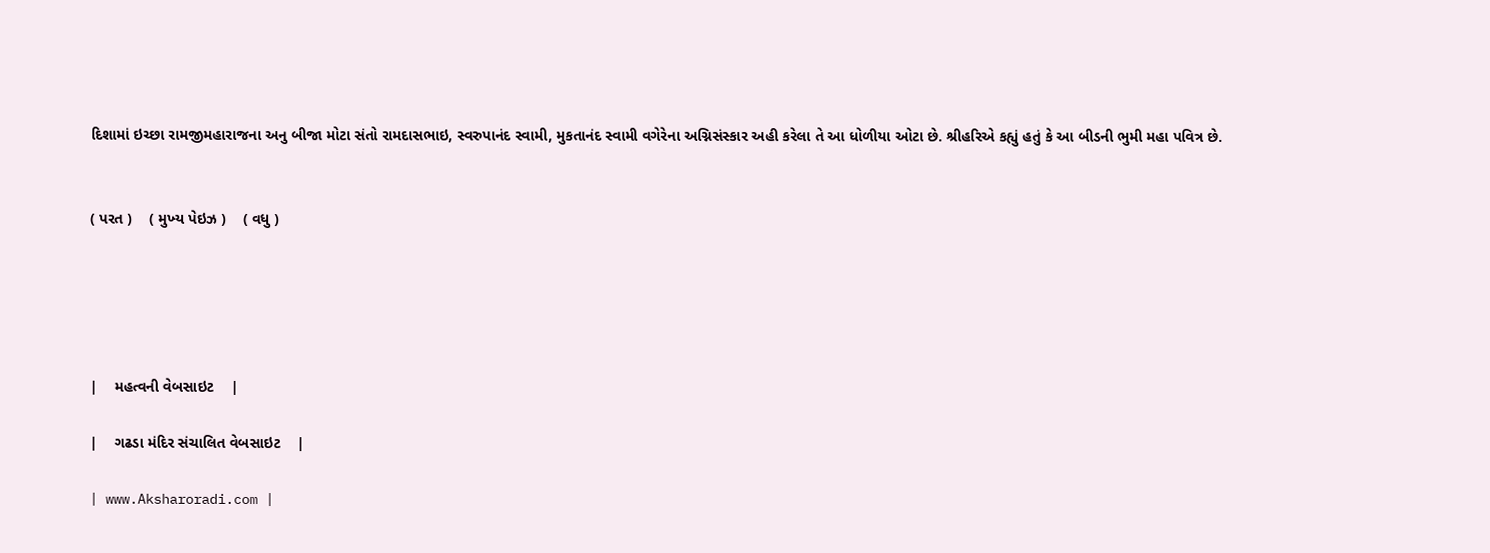દિશામાં ઇચ્‍છા રામજીમહારાજના અનુ બીજા મોટા સંતો રામદાસભાઇ, સ્‍વરુપાનંદ સ્‍વામી, મુકતાનંદ સ્‍વામી વગેરેના અગ્નિસંસ્‍કાર અહી કરેલા તે આ ધોળીયા ઓટા છે. શ્રીહરિએ કહ્યું હતું કે આ બીડની ભુમી મહા પવિત્ર છે.


( પરત )    ( મુખ્‍ય પેઇઝ )    ( વધુ )





|    મહત્‍વની વેબસાઇટ    |

|    ગઢડા મંદિર સંચાલિત વેબસાઇટ    |

| www.Aksharoradi.com |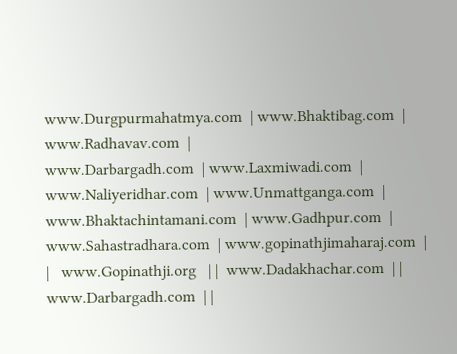www.Durgpurmahatmya.com  | www.Bhaktibag.com  | www.Radhavav.com  |
www.Darbargadh.com  | www.Laxmiwadi.com  | www.Naliyeridhar.com  | www.Unmattganga.com  |
www.Bhaktachintamani.com  | www.Gadhpur.com  | www.Sahastradhara.com  | www.gopinathjimaharaj.com  |
|   www.Gopinathji.org   | |  www.Dadakhachar.com  | |  www.Darbargadh.com  | |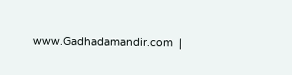www.Gadhadamandir.com  |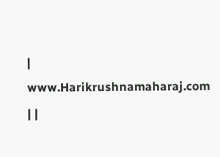|  www.Harikrushnamaharaj.com  | |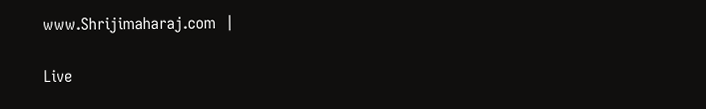www.Shrijimaharaj.com  |

Live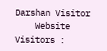Darshan Visitor
    Website Visitors :